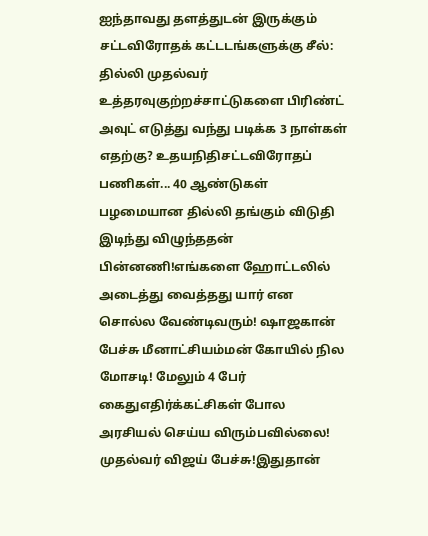ஐந்தாவது தளத்துடன் இருக்கும் சட்டவிரோதக் கட்டடங்களுக்கு சீல்: தில்லி முதல்வர் உத்தரவுகுற்றச்சாட்டுகளை பிரிண்ட் அவுட் எடுத்து வந்து படிக்க 3 நாள்கள் எதற்கு? உதயநிதிசட்டவிரோதப் பணிகள்... 40 ஆண்டுகள் பழமையான தில்லி தங்கும் விடுதி இடிந்து விழுந்ததன் பின்னணி!எங்களை ஹோட்டலில் அடைத்து வைத்தது யார் என சொல்ல வேண்டிவரும்! ஷாஜகான் பேச்சு மீனாட்சியம்மன் கோயில் நில மோசடி! மேலும் 4 பேர் கைதுஎதிர்க்கட்சிகள் போல அரசியல் செய்ய விரும்பவில்லை! முதல்வர் விஜய் பேச்சு!இதுதான்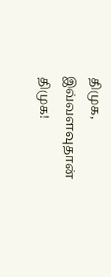திமுக, இவ்வளவுதான் திமுக!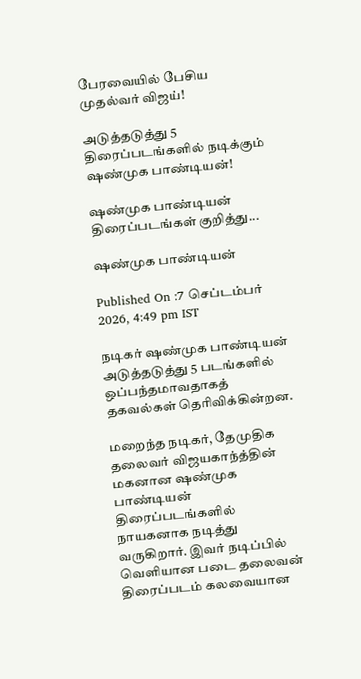பேரவையில் பேசிய முதல்வர் விஜய்!

அடுத்தடுத்து 5 திரைப்படங்களில் நடிக்கும் ஷண்முக பாண்டியன்!

ஷண்முக பாண்டியன் திரைப்படங்கள் குறித்து...

ஷண்முக பாண்டியன்

Published On :7 செப்டம்பர் 2026, 4:49 pm IST

நடிகர் ஷண்முக பாண்டியன் அடுத்தடுத்து 5 படங்களில் ஒப்பந்தமாவதாகத் தகவல்கள் தெரிவிக்கின்றன.

மறைந்த நடிகர், தேமுதிக தலைவர் விஜயகாந்த்தின் மகனான ஷண்முக பாண்டியன் திரைப்படங்களில் நாயகனாக நடித்து வருகிறார். இவர் நடிப்பில் வெளியான படை தலைவன் திரைப்படம் கலவையான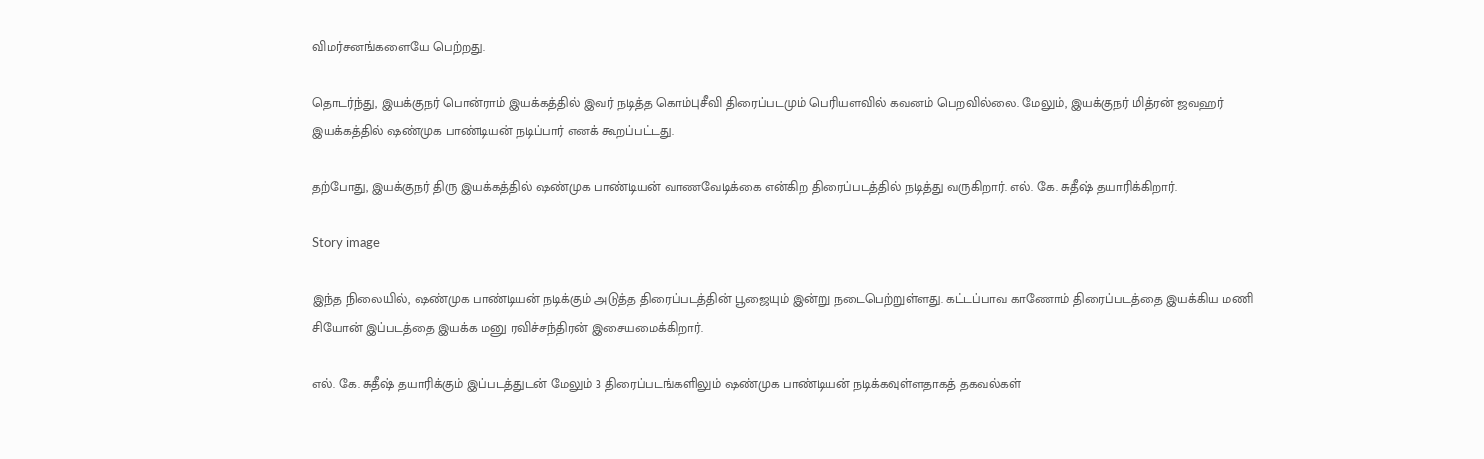விமர்சனங்களையே பெற்றது.

தொடர்ந்து, இயக்குநர் பொன்ராம் இயக்கத்தில் இவர் நடித்த கொம்புசீவி திரைப்படமும் பெரியளவில் கவனம் பெறவில்லை. மேலும், இயக்குநர் மித்ரன் ஜவஹர் இயக்கத்தில் ஷண்முக பாண்டியன் நடிப்பார் எனக் கூறப்பட்டது.

தற்போது, இயக்குநர் திரு இயக்கத்தில் ஷண்முக பாண்டியன் வாணவேடிக்கை என்கிற திரைப்படத்தில் நடித்து வருகிறார். எல். கே. சுதீஷ் தயாரிக்கிறார்.

Story image

இந்த நிலையில், ஷண்முக பாண்டியன் நடிக்கும் அடுத்த திரைப்படத்தின் பூஜையும் இன்று நடைபெற்றுள்ளது. கட்டப்பாவ காணோம் திரைப்படத்தை இயக்கிய மணி சியோன் இப்படத்தை இயக்க மனு ரவிச்சந்திரன் இசையமைக்கிறார்.

எல். கே. சுதீஷ் தயாரிக்கும் இப்படத்துடன் மேலும் 3 திரைப்படங்களிலும் ஷண்முக பாண்டியன் நடிக்கவுள்ளதாகத் தகவல்கள்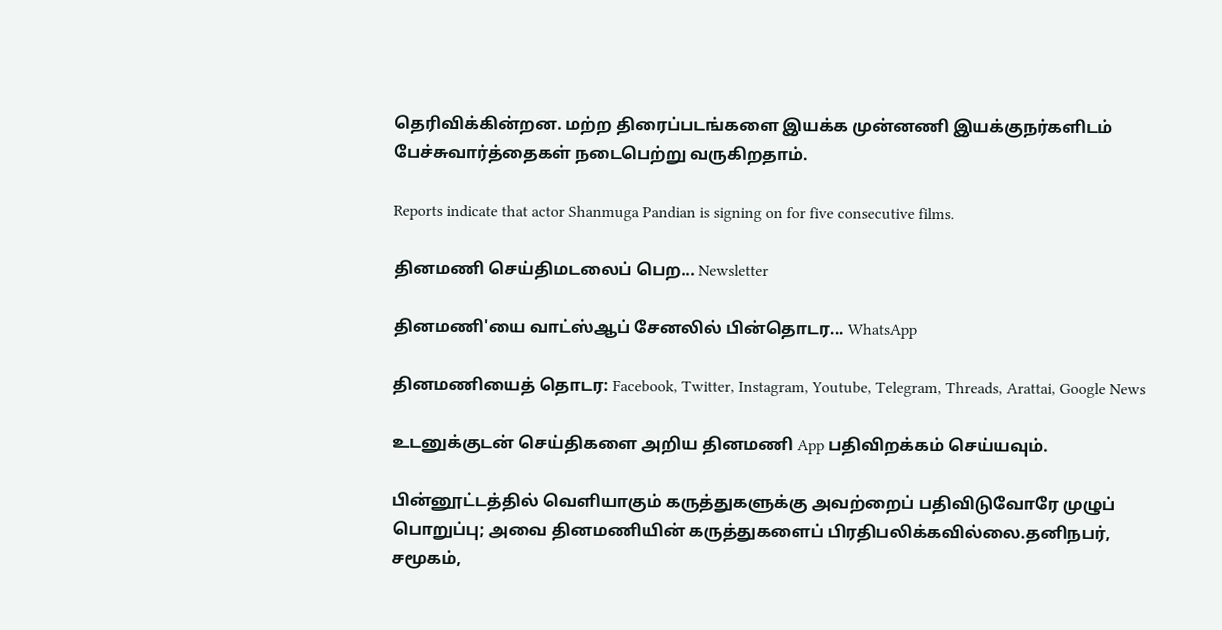தெரிவிக்கின்றன. மற்ற திரைப்படங்களை இயக்க முன்னணி இயக்குநர்களிடம் பேச்சுவார்த்தைகள் நடைபெற்று வருகிறதாம்.

Reports indicate that actor Shanmuga Pandian is signing on for five consecutive films.

தினமணி செய்திமடலைப் பெற... Newsletter

தினமணி'யை வாட்ஸ்ஆப் சேனலில் பின்தொடர... WhatsApp

தினமணியைத் தொடர: Facebook, Twitter, Instagram, Youtube, Telegram, Threads, Arattai, Google News

உடனுக்குடன் செய்திகளை அறிய தினமணி App பதிவிறக்கம் செய்யவும்.

பின்னூட்டத்தில் வெளியாகும் கருத்துகளுக்கு அவற்றைப் பதிவிடுவோரே முழுப் பொறுப்பு; அவை தினமணியின் கருத்துகளைப் பிரதிபலிக்கவில்லை.தனிநபர், சமூகம்,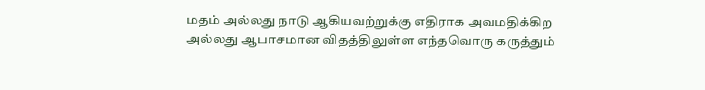மதம் அல்லது நாடு ஆகியவற்றுக்கு எதிராக அவமதிக்கிற அல்லது ஆபாசமான விதத்திலுள்ள எந்தவொரு கருத்தும்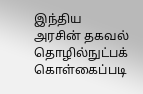இந்திய அரசின் தகவல் தொழில்நுட்பக் கொள்கைப்படி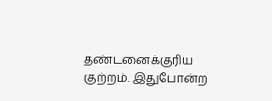தண்டனைக்குரிய குற்றம். இதுபோன்ற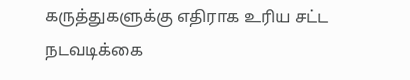கருத்துகளுக்கு எதிராக உரிய சட்ட நடவடிக்கை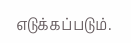எடுக்கப்படும்.